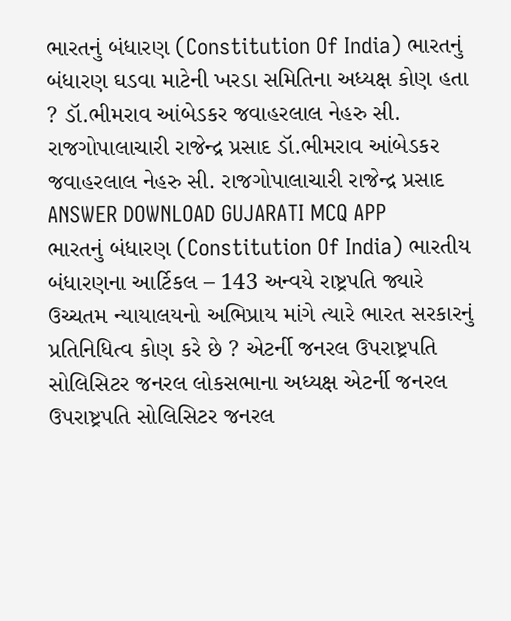ભારતનું બંધારણ (Constitution Of India) ભારતનું બંધારણ ઘડવા માટેની ખરડા સમિતિના અધ્યક્ષ કોણ હતા ? ડૉ.ભીમરાવ આંબેડકર જવાહરલાલ નેહરુ સી. રાજગોપાલાચારી રાજેન્દ્ર પ્રસાદ ડૉ.ભીમરાવ આંબેડકર જવાહરલાલ નેહરુ સી. રાજગોપાલાચારી રાજેન્દ્ર પ્રસાદ ANSWER DOWNLOAD GUJARATI MCQ APP
ભારતનું બંધારણ (Constitution Of India) ભારતીય બંધારણના આર્ટિકલ – 143 અન્વયે રાષ્ટ્રપતિ જ્યારે ઉચ્ચતમ ન્યાયાલયનો અભિપ્રાય માંગે ત્યારે ભારત સરકારનું પ્રતિનિધિત્વ કોણ કરે છે ? એટર્ની જનરલ ઉપરાષ્ટ્રપતિ સોલિસિટર જનરલ લોકસભાના અધ્યક્ષ એટર્ની જનરલ ઉપરાષ્ટ્રપતિ સોલિસિટર જનરલ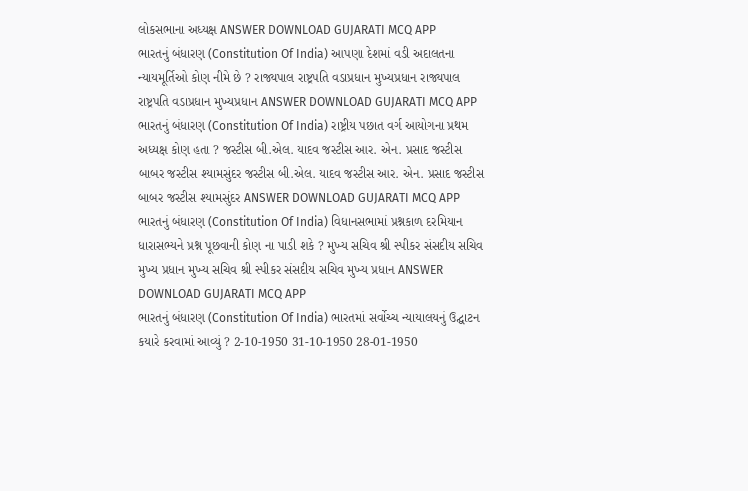લોકસભાના અધ્યક્ષ ANSWER DOWNLOAD GUJARATI MCQ APP
ભારતનું બંધારણ (Constitution Of India) આપણા દેશમાં વડી અદાલતના ન્યાયમૂર્તિઓ કોણ નીમે છે ? રાજ્યપાલ રાષ્ટ્રપતિ વડાપ્રધાન મુખ્યપ્રધાન રાજ્યપાલ રાષ્ટ્રપતિ વડાપ્રધાન મુખ્યપ્રધાન ANSWER DOWNLOAD GUJARATI MCQ APP
ભારતનું બંધારણ (Constitution Of India) રાષ્ટ્રીય પછાત વર્ગ આયોગના પ્રથમ અધ્યક્ષ કોણ હતા ? જસ્ટીસ બી.એલ. યાદવ જસ્ટીસ આર. એન. પ્રસાદ જસ્ટીસ બાબર જસ્ટીસ શ્યામસુંદર જસ્ટીસ બી.એલ. યાદવ જસ્ટીસ આર. એન. પ્રસાદ જસ્ટીસ બાબર જસ્ટીસ શ્યામસુંદર ANSWER DOWNLOAD GUJARATI MCQ APP
ભારતનું બંધારણ (Constitution Of India) વિધાનસભામાં પ્રશ્નકાળ દરમિયાન ધારાસભ્યને પ્રશ્ન પૂછવાની કોણ ના પાડી શકે ? મુખ્ય સચિવ શ્રી સ્પીકર સંસદીય સચિવ મુખ્ય પ્રધાન મુખ્ય સચિવ શ્રી સ્પીકર સંસદીય સચિવ મુખ્ય પ્રધાન ANSWER DOWNLOAD GUJARATI MCQ APP
ભારતનું બંધારણ (Constitution Of India) ભારતમાં સર્વોચ્ચ ન્યાયાલયનું ઉદ્ઘાટન કયારે કરવામાં આવ્યું ? 2-10-1950 31-10-1950 28-01-1950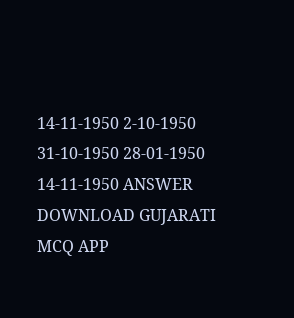14-11-1950 2-10-1950 31-10-1950 28-01-1950 14-11-1950 ANSWER DOWNLOAD GUJARATI MCQ APP